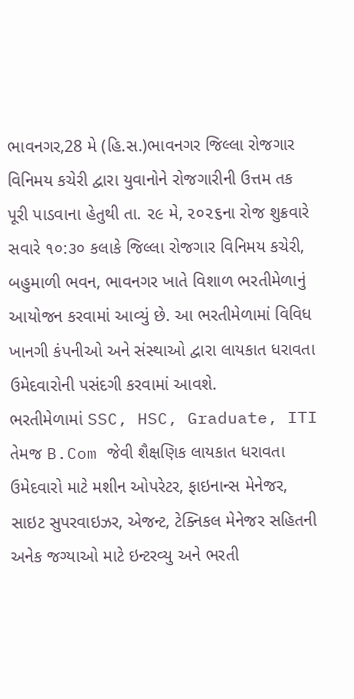ભાવનગર,28 મે (હિ.સ.)ભાવનગર જિલ્લા રોજગાર વિનિમય કચેરી દ્વારા યુવાનોને રોજગારીની ઉત્તમ તક પૂરી પાડવાના હેતુથી તા. ૨૯ મે, ૨૦૨૬ના રોજ શુક્રવારે સવારે ૧૦:૩૦ કલાકે જિલ્લા રોજગાર વિનિમય કચેરી, બહુમાળી ભવન, ભાવનગર ખાતે વિશાળ ભરતીમેળાનું આયોજન કરવામાં આવ્યું છે. આ ભરતીમેળામાં વિવિધ ખાનગી કંપનીઓ અને સંસ્થાઓ દ્વારા લાયકાત ધરાવતા ઉમેદવારોની પસંદગી કરવામાં આવશે.
ભરતીમેળામાં SSC, HSC, Graduate, ITI તેમજ B.Com જેવી શૈક્ષણિક લાયકાત ધરાવતા ઉમેદવારો માટે મશીન ઓપરેટર, ફાઇનાન્સ મેનેજર, સાઇટ સુપરવાઇઝર, એજન્ટ, ટેક્નિકલ મેનેજર સહિતની અનેક જગ્યાઓ માટે ઇન્ટરવ્યુ અને ભરતી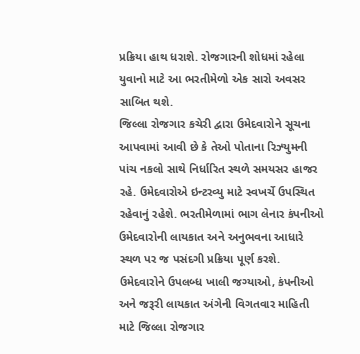પ્રક્રિયા હાથ ધરાશે. રોજગારની શોધમાં રહેલા યુવાનો માટે આ ભરતીમેળો એક સારો અવસર સાબિત થશે.
જિલ્લા રોજગાર કચેરી દ્વારા ઉમેદવારોને સૂચના આપવામાં આવી છે કે તેઓ પોતાના રિઝ્યુમની પાંચ નકલો સાથે નિર્ધારિત સ્થળે સમયસર હાજર રહે. ઉમેદવારોએ ઇન્ટરવ્યુ માટે સ્વખર્ચે ઉપસ્થિત રહેવાનું રહેશે. ભરતીમેળામાં ભાગ લેનાર કંપનીઓ ઉમેદવારોની લાયકાત અને અનુભવના આધારે સ્થળ પર જ પસંદગી પ્રક્રિયા પૂર્ણ કરશે.
ઉમેદવારોને ઉપલબ્ધ ખાલી જગ્યાઓ, કંપનીઓ અને જરૂરી લાયકાત અંગેની વિગતવાર માહિતી માટે જિલ્લા રોજગાર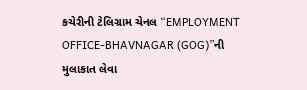કચેરીની ટેલિગ્રામ ચેનલ “EMPLOYMENT OFFICE-BHAVNAGAR (GOG)”ની મુલાકાત લેવા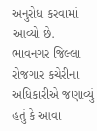અનુરોધ કરવામાં આવ્યો છે.
ભાવનગર જિલ્લા રોજગાર કચેરીના અધિકારીએ જણાવ્યું હતું કે આવા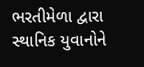ભરતીમેળા દ્વારા સ્થાનિક યુવાનોને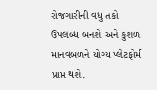રોજગારીની વધુ તકો ઉપલબ્ધ બનશે અને કુશળ માનવબળને યોગ્ય પ્લેટફોર્મ પ્રાપ્ત થશે.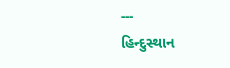---
હિન્દુસ્થાન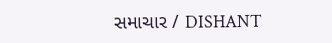સમાચાર / DISHANT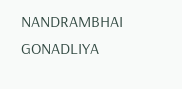NANDRAMBHAI GONADLIYA